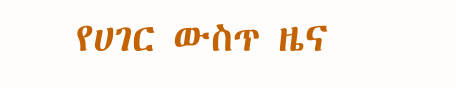የሀገር ውስጥ ዜና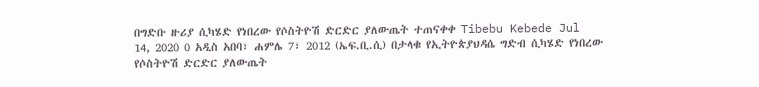በግድቡ ዙሪያ ሲካሄድ የነበረው የሶስትዮሽ ድርድር ያለውጤት ተጠናቀቀ Tibebu Kebede Jul 14, 2020 0 አዲስ አበባ፣ ሐምሌ 7፣ 2012 (ኤፍ.ቢ.ሲ) በታላቁ የኢትዮጵያህዳሴ ግድብ ሲካሄድ የነበረው የሶስትዮሽ ድርድር ያለውጤት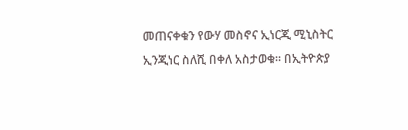መጠናቀቁን የውሃ መስኖና ኢነርጂ ሚኒስትር ኢንጂነር ስለሺ በቀለ አስታወቁ። በኢትዮጵያ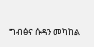ግብፅና ሱዳን መካከል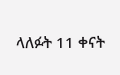ላለፉት 11 ቀናት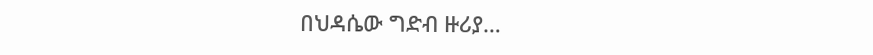በህዳሴው ግድብ ዙሪያ…